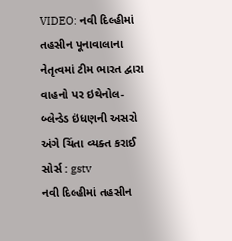VIDEO: નવી દિલ્હીમાં તહસીન પૂનાવાલાના નેતૃત્વમાં ટીમ ભારત દ્વારા વાહનો પર ઇથેનોલ-બ્લેન્ડેડ ઇંધણની અસરો અંગે ચિંતા વ્યક્ત કરાઈ
સોર્સ : gstv
નવી દિલ્હીમાં તહસીન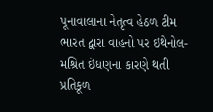પૂનાવાલાના નેતૃત્વ હેઠળ ટીમ ભારત દ્વારા વાહનો પર ઇથેનોલ-મશ્રિત ઇંધણના કારણે થતી પ્રતિકૂળ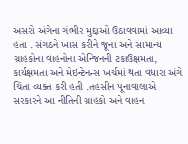અસરો અંગેના ગંભીર મુદ્દાઓ ઉઠાવવામાં આવ્યા હતા . સંગઠને ખાસ કરીને જૂના અને સામાન્ય ગ્રાહકોના વાહનોના એન્જિનની ટકાઉક્ષમતા, કાર્યક્ષમતા અને મેઇન્ટેનન્સ ખર્ચમાં થતા વધારા અંગે ચિંતા વ્યક્ત કરી હતી .તહસીન પૂનાવાલાએ સરકારને આ નીતિની ગ્રાહકો અને વાહન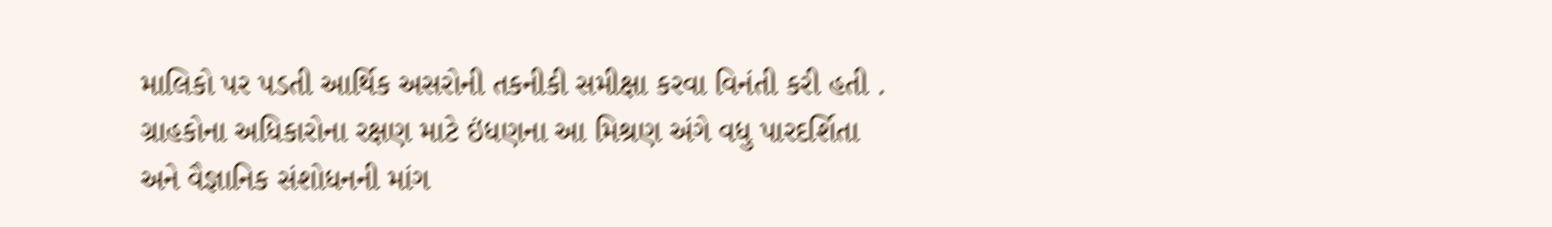માલિકો પર પડતી આર્થિક અસરોની તકનીકી સમીક્ષા કરવા વિનંતી કરી હતી . ગ્રાહકોના અધિકારોના રક્ષણ માટે ઇંધણના આ મિશ્રણ અંગે વધુ પારદર્શિતા અને વૈજ્ઞાનિક સંશોધનની માંગ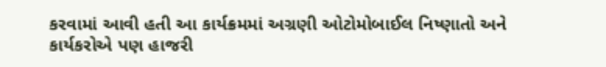કરવામાં આવી હતી આ કાર્યક્રમમાં અગ્રણી ઓટોમોબાઈલ નિષ્ણાતો અને કાર્યકરોએ પણ હાજરી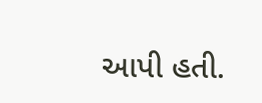આપી હતી.